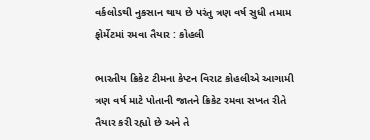વર્કલોડથી નુકસાન થાય છે પરંતુ ત્રણ વર્ષ સુધી તમામ ફોર્મેટમાં રમવા તૈયાર : કોહલી

ભારતીય ક્રિકેટ ટીમના કેપ્ટન વિરાટ કોહલીએ આગામી ત્રણ વર્ષ માટે પોતાની જાતને ક્રિકેટ રમવા સખત રીતે તૈયાર કરી રહ્યો છે અને તે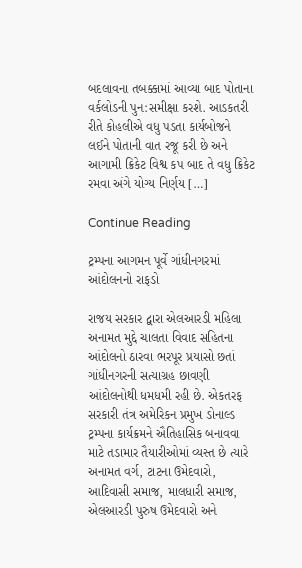બદલાવના તબક્કામાં આવ્યા બાદ પોતાના વર્કલોડની પુન:સમીક્ષા કરશે. આડકતરી રીતે કોહલીએ વધુ પડતા કાર્યબોજને લઈને પોતાની વાત રજૂ કરી છે અને આગામી ક્રિકેટ વિશ્વ કપ બાદ તે વધુ ક્રિકેટ રમવા અંગે યોગ્ય નિર્ણય […]

Continue Reading

ટ્રમ્પના આગમન પૂર્વે ગાંધીનગરમાં આંદોલનનો રાફડો

રાજય સરકાર દ્વારા એલઆરડી મહિલા અનામત મુદ્દે ચાલતા વિવાદ સહિતના આંદોલનો ઠારવા ભરપૂર પ્રયાસો છતાં ગાંધીનગરની સત્યાગ્રહ છાવણી આંદોલનોથી ધમધમી રહી છે. એકતરફ સરકારી તંત્ર અમેરિકન પ્રમુખ ડોનાલ્ડ ટ્રમ્પના કાર્યક્રમને ઐતિહાસિક બનાવવા માટે તડામાર તૈયારીઓમાં વ્યસ્ત છે ત્યારે અનામત વર્ગ, ટાટના ઉમેદવારો, આદિવાસી સમાજ, માલધારી સમાજ, એલઆરડી પુરુષ ઉમેદવારો અને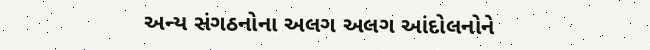અન્ય સંગઠનોના અલગ અલગ આંદોલનોને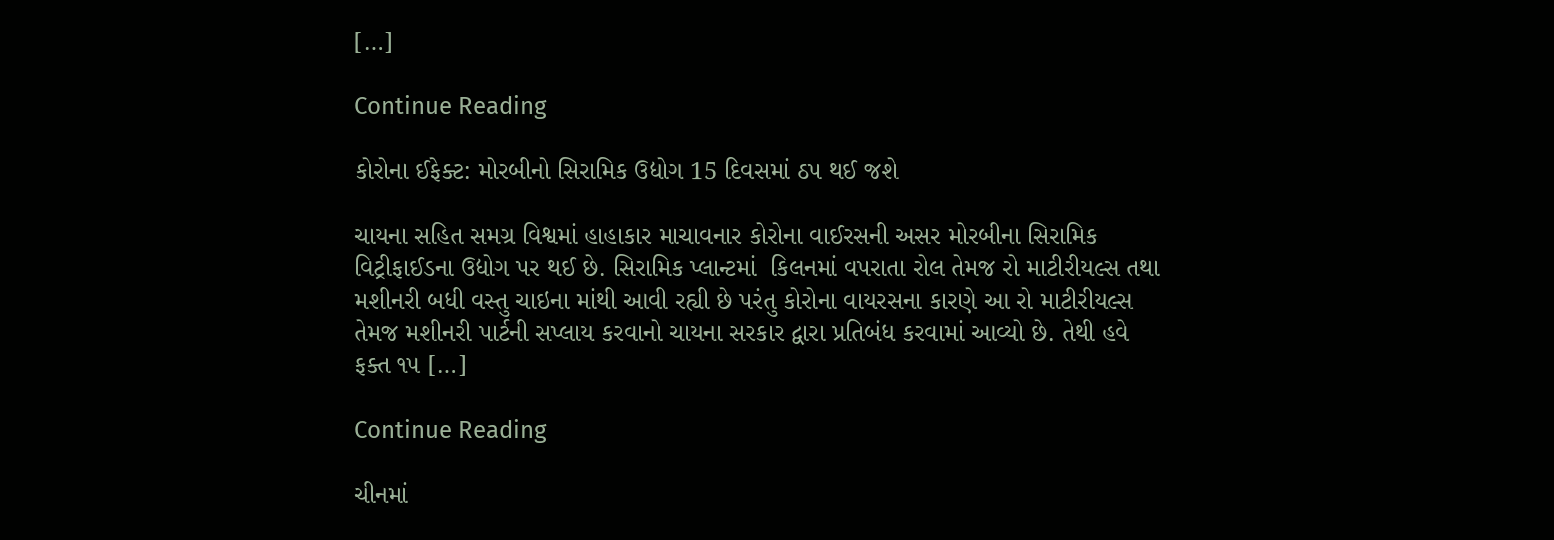[…]

Continue Reading

કોરોના ઈફેક્ટ: મોરબીનો સિરામિક ઉદ્યોગ 15 દિવસમાં ઠપ થઈ જશે

ચાયના સહિત સમગ્ર વિશ્વમાં હાહાકાર માચાવનાર કોરોના વાઈરસની અસર મોરબીના સિરામિક વિટ્રીફાઈડના ઉદ્યોગ પર થઈ છે. સિરામિક પ્લાન્ટમાં  કિલનમાં વપરાતા રોલ તેમજ રો માટીરીયલ્સ તથા મશીનરી બધી વસ્તુ ચાઇના માંથી આવી રહ્યી છે પરંતુ કોરોના વાયરસના કારણે આ રો માટીરીયલ્સ તેમજ મશીનરી પાર્ટની સપ્લાય કરવાનો ચાયના સરકાર દ્વારા પ્રતિબંધ કરવામાં આવ્યો છે. તેથી હવે ફક્ત ૧૫ […]

Continue Reading

ચીનમાં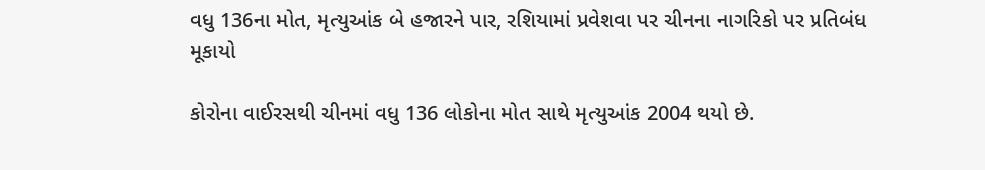વધુ 136ના મોત, મૃત્યુઆંક બે હજારને પાર, રશિયામાં પ્રવેશવા પર ચીનના નાગરિકો પર પ્રતિબંધ મૂકાયો

કોરોના વાઈરસથી ચીનમાં વધુ 136 લોકોના મોત સાથે મૃત્યુઆંક 2004 થયો છે.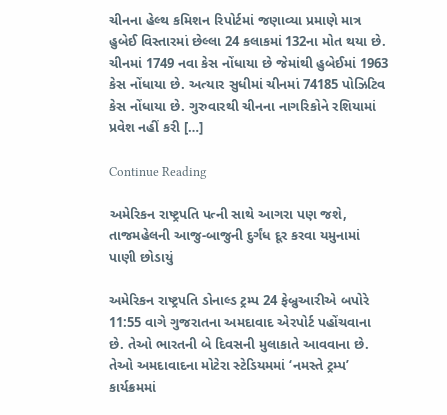ચીનના હેલ્થ કમિશન રિપોર્ટમાં જણાવ્યા પ્રમાણે માત્ર હુબેઈ વિસ્તારમાં છેલ્લા 24 કલાકમાં 132ના મોત થયા છે. ચીનમાં 1749 નવા કેસ નોંધાયા છે જેમાંથી હુબેઈમાં 1963 કેસ નોંધાયા છે. અત્યાર સુધીમાં ચીનમાં 74185 પોઝિટિવ કેસ નોંધાયા છે. ગુરુવારથી ચીનના નાગરિકોને રશિયામાં પ્રવેશ નહીં કરી […]

Continue Reading

અમેરિકન રાષ્ટ્રપતિ પત્ની સાથે આગરા પણ જશે, તાજમહેલની આજુ-બાજુની દુર્ગંધ દૂર કરવા યમુનામાં પાણી છોડાયું

અમેરિકન રાષ્ટ્રપતિ ડોનાલ્ડ ટ્રમ્પ 24 ફેબ્રુઆરીએ બપોરે 11:55 વાગે ગુજરાતના અમદાવાદ એરપોર્ટ પહોંચવાના છે. તેઓ ભારતની બે દિવસની મુલાકાતે આવવાના છે. તેઓ અમદાવાદના મોટેરા સ્ટેડિયમમાં ‘નમસ્તે ટ્રમ્પ’ કાર્યક્રમમાં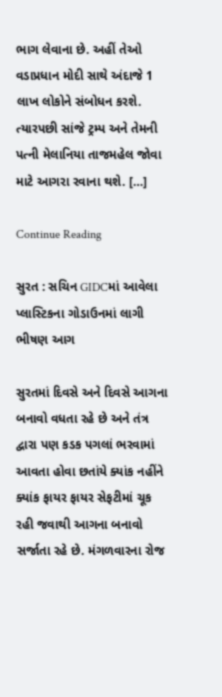ભાગ લેવાના છે. અહીં તેઓ વડાપ્રધાન મોદી સાથે અંદાજે 1 લાખ લોકોને સંબોધન કરશે. ત્યારપછી સાંજે ટ્રમ્પ અને તેમની પત્ની મેલાનિયા તાજમહેલ જોવા માટે આગરા રવાના થશે. […]

Continue Reading

સુરત : સચિન GIDCમાં આવેલા પ્લાસ્ટિકના ગોડાઉનમાં લાગી ભીષણ આગ

સુરતમાં દિવસે અને દિવસે આગના બનાવો વધતા રહે છે અને તંત્ર દ્વારા પણ કડક પગલાં ભરવામાં આવતા હોવા છતાંયે ક્યાંક નહીંને ક્યાંક ફાયર ફાયર સેફટીમાં ચૂક રહી જવાથી આગના બનાવો સર્જાતા રહે છે. મંગળવારના રોજ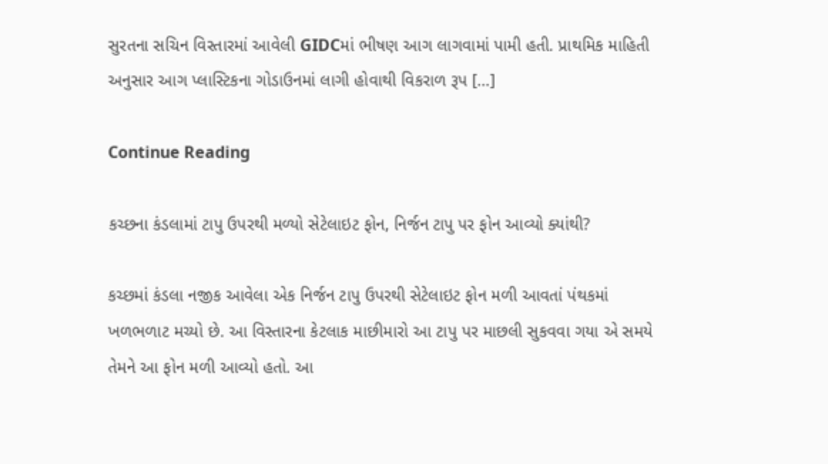સુરતના સચિન વિસ્તારમાં આવેલી GIDCમાં ભીષણ આગ લાગવામાં પામી હતી. પ્રાથમિક માહિતી અનુસાર આગ પ્લાસ્ટિકના ગોડાઉનમાં લાગી હોવાથી વિકરાળ રૂપ […]

Continue Reading

કચ્છના કંડલામાં ટાપુ ઉપરથી મળ્યો સેટેલાઇટ ફોન, નિર્જન ટાપુ પર ફોન આવ્યો ક્યાંથી?

કચ્છમાં કંડલા નજીક આવેલા એક નિર્જન ટાપુ ઉપરથી સેટેલાઇટ ફોન મળી આવતાં પંથકમાં ખળભળાટ મચ્યો છે. આ વિસ્તારના કેટલાક માછીમારો આ ટાપુ પર માછલી સુકવવા ગયા એ સમયે તેમને આ ફોન મળી આવ્યો હતો. આ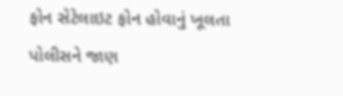ફોન સેટેલાઇટ ફોન હોવાનું ખૂલતા પોલીસને જાણ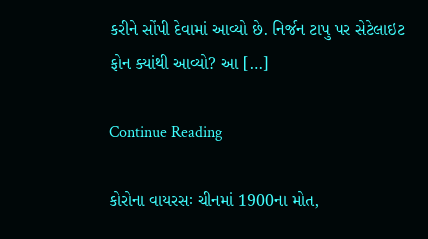કરીને સોંપી દેવામાં આવ્યો છે. નિર્જન ટાપુ પર સેટેલાઇટ ફોન ક્યાંથી આવ્યો? આ […]

Continue Reading

કોરોના વાયરસઃ ચીનમાં 1900ના મોત,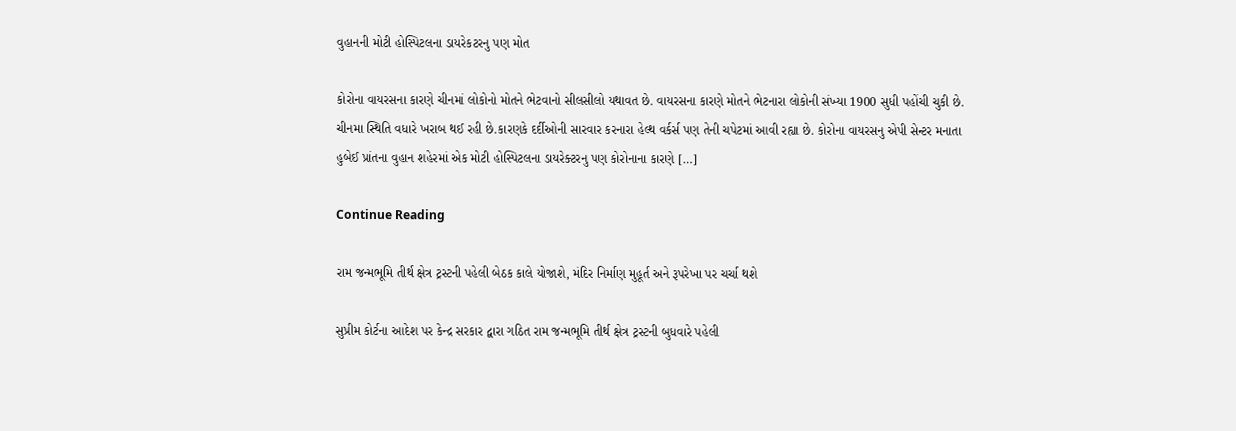વુહાનની મોટી હોસ્પિટલના ડાયરેકટરનુ પણ મોત

કોરોના વાયરસના કારણે ચીનમાં લોકોનો મોતને ભેટવાનો સીલસીલો યથાવત છે. વાયરસના કારણે મોતને ભેટનારા લોકોની સંખ્યા 1900 સુધી પહોંચી ચુકી છે. ચીનમા સ્થિતિ વધારે ખરાબ થઈ રહી છે.કારણકે દર્દીઓની સારવાર કરનારા હેલ્થ વર્કર્સ પણ તેની ચપેટમાં આવી રહ્યા છે. કોરોના વાયરસનુ એપી સેન્ટર મનાતા હુબેઈ પ્રાંતના વુહાન શહેરમાં એક મોટી હોસ્પિટલના ડાયરેક્ટરનુ પણ કોરોનાના કારણે […]

Continue Reading

રામ જન્મભૂમિ તીર્થ ક્ષેત્ર ટ્રસ્ટની પહેલી બેઠક કાલે યોજાશે, મંદિર નિર્માણ મુહૂર્ત અને રૂપરેખા પર ચર્ચા થશે

સુપ્રીમ કોર્ટના આદેશ પર કેન્દ્ર સરકાર દ્વારા ગઠિત રામ જન્મભૂમિ તીર્થ ક્ષેત્ર ટ્રસ્ટની બુધવારે પહેલી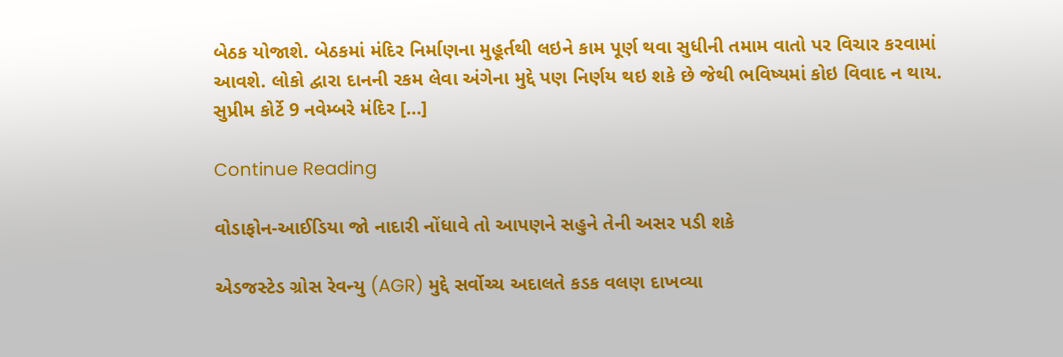બેઠક યોજાશે. બેઠકમાં મંદિર નિર્માણના મુહૂર્તથી લઇને કામ પૂર્ણ થવા સુધીની તમામ વાતો પર વિચાર કરવામાં આવશે. લોકો દ્વારા દાનની રકમ લેવા અંગેના મુદ્દે પણ નિર્ણય થઇ શકે છે જેથી ભવિષ્યમાં કોઇ વિવાદ ન થાય. સુપ્રીમ કોર્ટે 9 નવેમ્બરે મંદિર […]

Continue Reading

વોડાફોન-આઈડિયા જો નાદારી નોંધાવે તો આપણને સહુને તેની અસર પડી શકે

એડજસ્ટેડ ગ્રોસ રેવન્યુ (AGR) મુદ્દે સર્વોચ્ચ અદાલતે કડક વલણ દાખવ્યા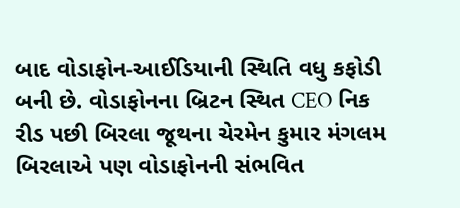બાદ વોડાફોન-આઈડિયાની સ્થિતિ વધુ કફોડી બની છે. વોડાફોનના બ્રિટન સ્થિત CEO નિક રીડ પછી બિરલા જૂથના ચેરમેન કુમાર મંગલમ બિરલાએ પણ વોડાફોનની સંભવિત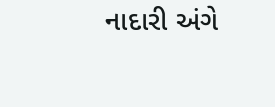નાદારી અંગે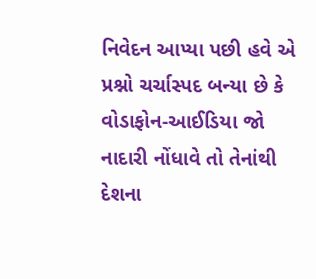નિવેદન આપ્યા પછી હવે એ પ્રશ્નો ચર્ચાસ્પદ બન્યા છે કે વોડાફોન-આઈડિયા જો નાદારી નોંધાવે તો તેનાંથી દેશના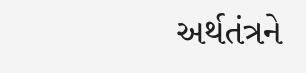અર્થતંત્રને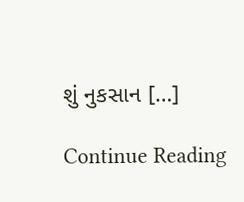શું નુકસાન […]

Continue Reading